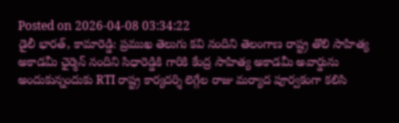Posted on 2026-04-08 03:34:22
డైలీ భారత్, కామారెడ్డి: ప్రముఖ తెలుగు కవి నందిని తెలంగాణ రాష్ట్ర తొలి సాహిత్య అకాడమీ ఛైర్మెన్ నందిని సిధారెడ్డికి గారికి కేంద్ర సాహిత్య అకాడమీ అవార్డును అందుకున్నందుకు RTI రాష్ట్ర కార్యదర్శి లెగ్గేల రాజు మర్యాద పూర్వకంగా కలిసి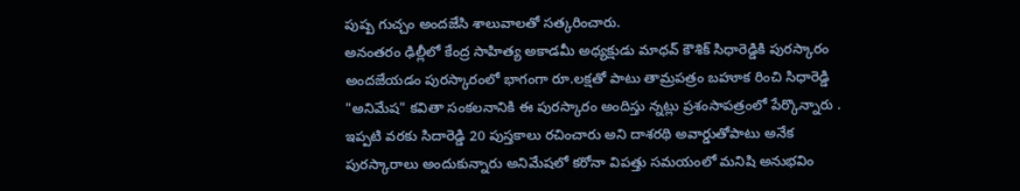పుష్ప గుచ్చం అందజేసి శాలువాలతో సత్కరించారు.
అనంతరం ఢిల్లీలో కేంద్ర సాహిత్య అకాడమీ అధ్యక్షుడు మాధవ్ కౌశిక్ సిధారెడ్డికి పురస్కారం అందజేయడం పురస్కారంలో భాగంగా రూ.లక్షతో పాటు తామ్రపత్రం బహూక రించి సిధారెడ్డి "అనిమేష" కవితా సంకలనానికి ఈ పురస్కారం అందిస్తు న్నట్లు ప్రశంసాపత్రంలో పేర్కొన్నారు . ఇప్పటి వరకు సిదారెడ్డి 20 పుస్తకాలు రచించారు అని దాశరథి అవార్డుతోపాటు అనేక పురస్కారాలు అందుకున్నారు అనిమేషలో కరోనా విపత్తు సమయంలో మనిషి అనుభవిం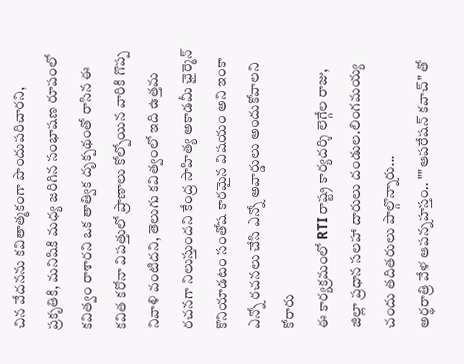చిన వేదనను కవితాత్మకంగా పొందుపరిచారని, ప్రకృతికి, మనిషికి మధ్య జరిగిన సంభాషణ రూపంలో కవిత్వం రాశారని ఒక తాత్విక దృక్పథంతో రాసిన ఈ కవిత కరోనా విపత్తులో ప్రాణాలు కోల్పోయిన వారికి గొప్ప నివాళి వంటిదని, తెలుగు కవిత్వంలో ఇది ఉత్తమ రచనగా నిలుస్తుందని కేంద్ర సాహిత్య అకాడమీ ఛైర్మెన్ కొనియాడటం సంతోష కారమైన విషయం అని ఇంకా ఎన్నో రచనలు చేసి ఎన్నో అవార్డులు అందుకోవాలని కోరారు
ఈ కార్యక్రమంలో RTI రాష్ట్ర కార్యదర్శి లెగ్గేల రాజు, జిల్లా ప్రధాన సలహా దారులు దండుల.లింగమయ్య చందు తదితరులు పాల్గొన్నారు...
అర్థరాత్రి వేళ ఆపన్నహస్తం.. ""ఆపరేషన్ కవాచ్" తో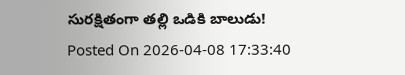సురక్షితంగా తల్లి ఒడికి బాలుడు!
Posted On 2026-04-08 17:33:40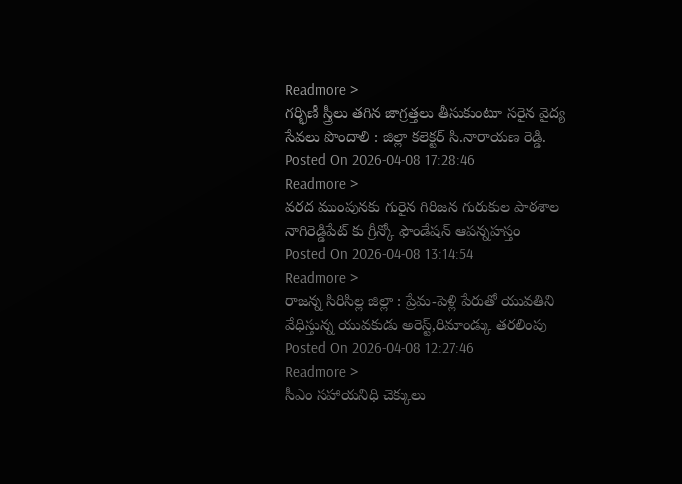Readmore >
గర్భిణీ స్త్రీలు తగిన జాగ్రత్తలు తీసుకుంటూ సరైన వైద్య సేవలు పొందాలి : జిల్లా కలెక్టర్ సి.నారాయణ రెడ్డి.
Posted On 2026-04-08 17:28:46
Readmore >
వరద ముంపునకు గురైన గిరిజన గురుకుల పాఠశాల నాగిరెడ్డిపేట్ కు గ్రీన్కో ఫౌండేషన్ ఆపన్నహస్తం
Posted On 2026-04-08 13:14:54
Readmore >
రాజన్న సిరిసిల్ల జిల్లా : ప్రేమ-పెళ్లి పేరుతో యువతిని వేధిస్తున్న యువకుడు అరెస్ట్,రిమాండ్కు తరలింపు
Posted On 2026-04-08 12:27:46
Readmore >
సీఎం సహాయనిధి చెక్కులు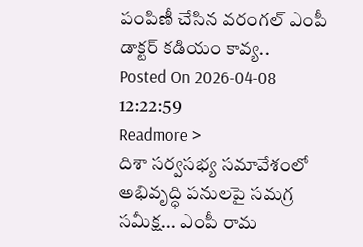పంపిణీ చేసిన వరంగల్ ఎంపీ డాక్టర్ కడియం కావ్య..
Posted On 2026-04-08 12:22:59
Readmore >
దిశా సర్వసభ్య సమావేశంలో అభివృద్ధి పనులపై సమగ్ర సమీక్ష... ఎంపీ రామ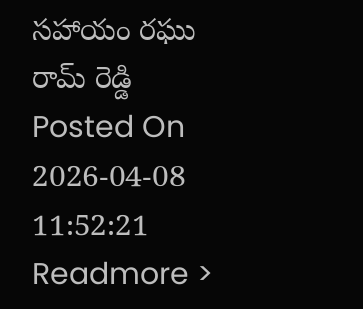సహాయం రఘు రామ్ రెడ్డి
Posted On 2026-04-08 11:52:21
Readmore >